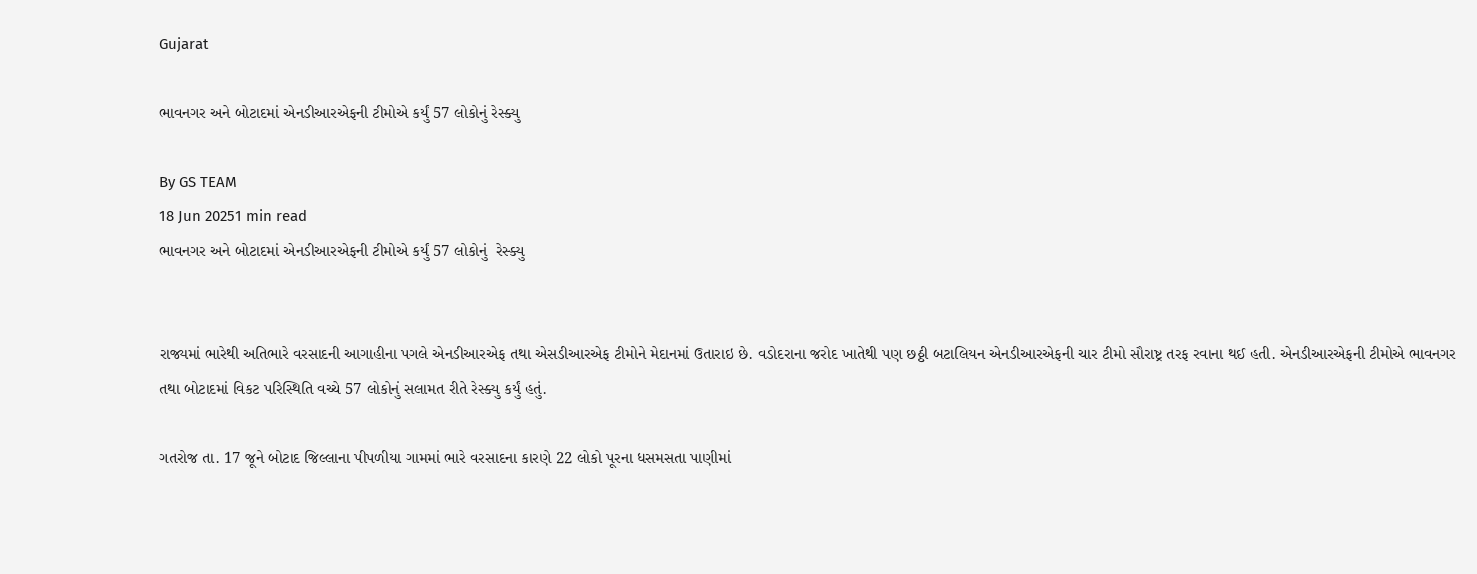Gujarat

ભાવનગર અને બોટાદમાં એનડીઆરએફની ટીમોએ કર્યું 57 લોકોનું રેસ્ક્યુ

By GS TEAM
18 Jun 20251 min read
ભાવનગર અને બોટાદમાં એનડીઆરએફની ટીમોએ કર્યું 57 લોકોનું  રેસ્ક્યુ


રાજ્યમાં ભારેથી અતિભારે વરસાદની આગાહીના પગલે એનડીઆરએફ તથા એસડીઆરએફ ટીમોને મેદાનમાં ઉતારાઇ છે. વડોદરાના જરોદ ખાતેથી પણ છઠ્ઠી બટાલિયન એનડીઆરએફની ચાર ટીમો સૌરાષ્ટ્ર તરફ રવાના થઈ હતી. એનડીઆરએફની ટીમોએ ભાવનગર તથા બોટાદમાં વિકટ પરિસ્થિતિ વચ્ચે 57 લોકોનું સલામત રીતે રેસ્ક્યુ કર્યું હતું.

ગતરોજ તા. 17 જૂને બોટાદ જિલ્લાના પીપળીયા ગામમાં ભારે વરસાદના કારણે 22 લોકો પૂરના ધસમસતા પાણીમાં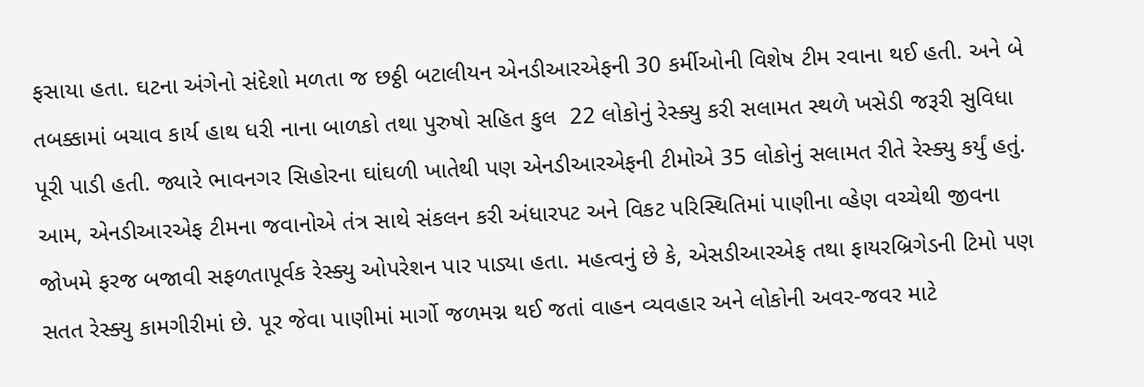ફસાયા હતા. ઘટના અંગેનો સંદેશો મળતા જ છઠ્ઠી બટાલીયન એનડીઆરએફની 30 કર્મીઓની વિશેષ ટીમ રવાના થઈ હતી. અને બે તબક્કામાં બચાવ કાર્ય હાથ ધરી નાના બાળકો તથા પુરુષો સહિત કુલ  22 લોકોનું રેસ્ક્યુ કરી સલામત સ્થળે ખસેડી જરૂરી સુવિધા પૂરી પાડી હતી. જ્યારે ભાવનગર સિહોરના ઘાંઘળી ખાતેથી પણ એનડીઆરએફની ટીમોએ 35 લોકોનું સલામત રીતે રેસ્ક્યુ કર્યું હતું. આમ, એનડીઆરએફ ટીમના જવાનોએ તંત્ર સાથે સંકલન કરી અંધારપટ અને વિકટ પરિસ્થિતિમાં પાણીના વ્હેણ વચ્ચેથી જીવના જોખમે ફરજ બજાવી સફળતાપૂર્વક રેસ્ક્યુ ઓપરેશન પાર પાડ્યા હતા. મહત્વનું છે કે, એસડીઆરએફ તથા ફાયરબ્રિગેડની ટિમો પણ સતત રેસ્ક્યુ કામગીરીમાં છે. પૂર જેવા પાણીમાં માર્ગો જળમગ્ન થઈ જતાં વાહન વ્યવહાર અને લોકોની અવર-જવર માટે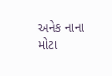અનેક નાના મોટા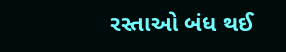રસ્તાઓ બંધ થઈ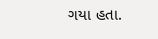ગયા હતા.